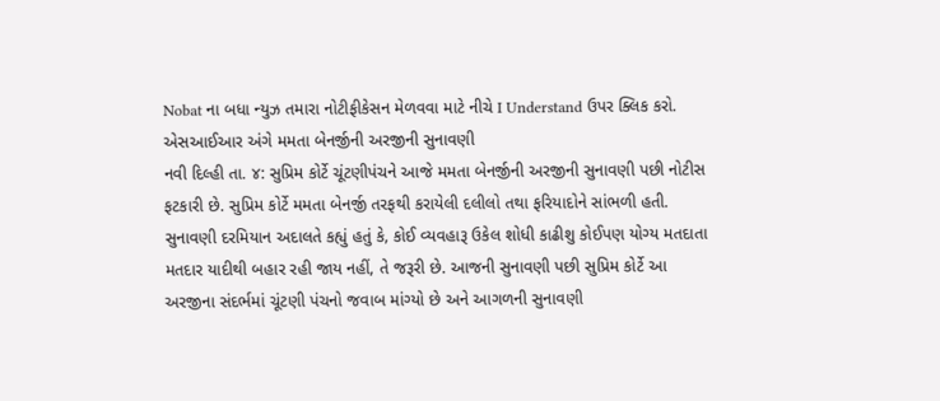Nobat ના બધા ન્યુઝ તમારા નોટીફીકેસન મેળવવા માટે નીચે I Understand ઉપર ક્લિક કરો.
એસઆઈઆર અંગે મમતા બેનર્જીની અરજીની સુનાવણી
નવી દિલ્હી તા. ૪: સુપ્રિમ કોર્ટે ચૂંટણીપંચને આજે મમતા બેનર્જીની અરજીની સુનાવણી પછી નોટીસ ફટકારી છે. સુપ્રિમ કોર્ટે મમતા બેનર્જી તરફથી કરાયેલી દલીલો તથા ફરિયાદોને સાંભળી હતી. સુનાવણી દરમિયાન અદાલતે કહ્યું હતું કે, કોઈ વ્યવહારૂ ઉકેલ શોધી કાઢીશુ કોઈપણ યોગ્ય મતદાતા મતદાર યાદીથી બહાર રહી જાય નહીં, તે જરૂરી છે. આજની સુનાવણી પછી સુપ્રિમ કોર્ટે આ અરજીના સંદર્ભમાં ચૂંટણી પંચનો જવાબ માંગ્યો છે અને આગળની સુનાવણી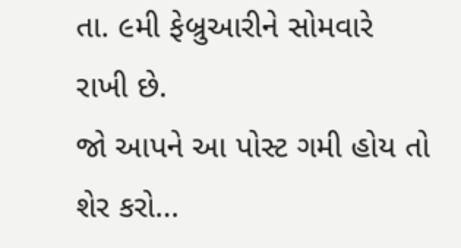તા. ૯મી ફેબ્રુઆરીને સોમવારે રાખી છે.
જો આપને આ પોસ્ટ ગમી હોય તો શેર કરો...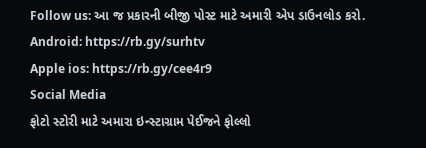Follow us: આ જ પ્રકારની બીજી પોસ્ટ માટે અમારી એપ ડાઉનલોડ કરો.
Android: https://rb.gy/surhtv
Apple ios: https://rb.gy/cee4r9
Social Media
ફોટો સ્ટોરી માટે અમારા ઇન્સ્ટાગ્રામ પેઈજને ફોલ્લો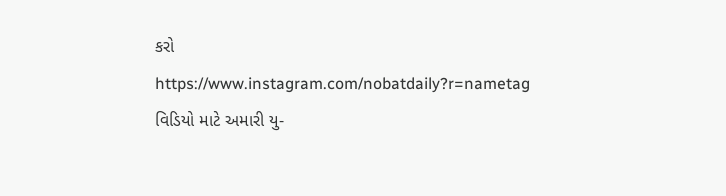કરો
https://www.instagram.com/nobatdaily?r=nametag
વિડિયો માટે અમારી યુ-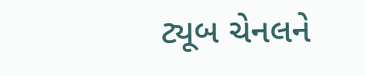ટ્યૂબ ચેનલને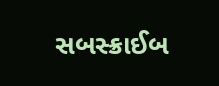સબસ્ક્રાઈબ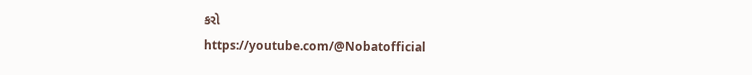કરો
https://youtube.com/@Nobatofficial